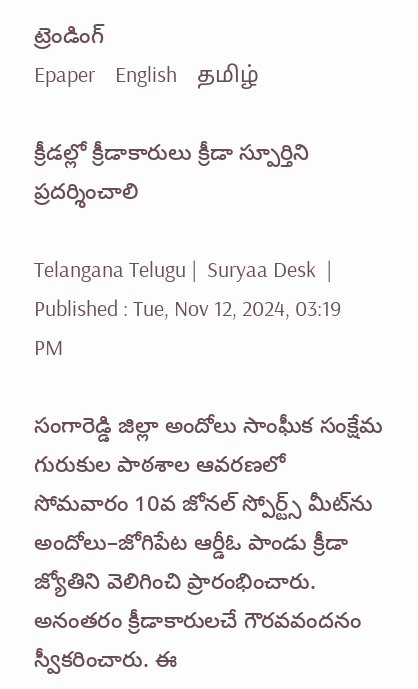ట్రెండింగ్
Epaper    English    தமிழ்

క్రీడల్లో క్రీడాకారులు క్రీడా స్పూర్తిని ప్రదర్శించాలి

Telangana Telugu |  Suryaa Desk  | Published : Tue, Nov 12, 2024, 03:19 PM

సంగారెడ్డి జిల్లా అందోలు సాంఘీక సంక్షేమ గురుకుల పాఠశాల ఆవరణలో  సోమవారం 10వ జోనల్‌ స్పోర్ట్స్‌ మీట్‌ను అందోలు–జోగిపేట ఆర్డీఓ పాండు క్రీడా జ్యోతిని వెలిగించి ప్రారంభించారు. అనంతరం క్రీడాకారులచే గౌరవవందనం స్వీకరించారు. ఈ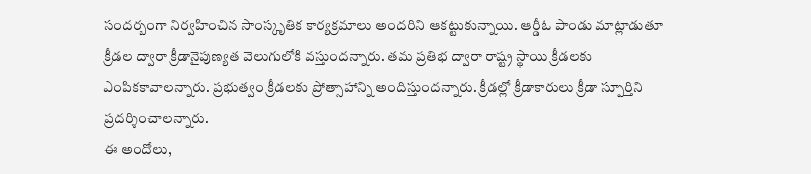సందర్బంగా నిర్వహించిన సాంస్కృతిక కార్యక్రమాలు అందరిని ఆకట్టుకున్నాయి. ఆర్డీఓ పాండు మాట్లాడుతూ క్రీడల ద్వారా క్రీడానైపుణ్యత వెలుగులోకి వస్తుందన్నారు. తమ ప్రతిభ ద్వారా రాష్ట్ర స్థాయి క్రీడలకు ఎంపికకావాలన్నారు. ప్రభుత్వం క్రీడలకు ప్రోత్సాహాన్ని అందిస్తుందన్నారు. క్రీడల్లో క్రీడాకారులు క్రీడా స్పూర్తిని ప్రదర్శించాలన్నారు.
ఈ అందోలు,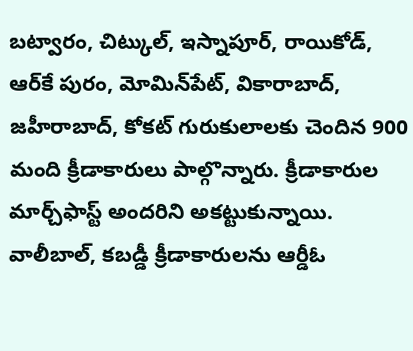బట్వారం, చిట్కుల్, ఇస్నాపూర్, రాయికోడ్, ఆర్‌కే పురం, మోమిన్‌పేట్, వికారాబాద్, జహీరాబాద్, కోకట్‌ గురుకులాలకు చెందిన 900 మంది క్రీడాకారులు పాల్గొన్నారు. క్రీడాకారుల మార్చ్‌ఫాస్ట్‌ అందరిని అకట్టుకున్నాయి. వాలీబాల్, కబడ్డీ క్రీడాకారులను ఆర్డీఓ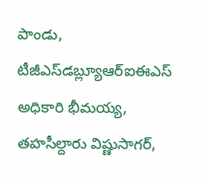పాండు, టీజీఎస్‌డబ్ల్యూఆర్‌ఐఈఎస్‌ అధికారి భీమయ్య, తహసీల్దారు విష్ణుసాగర్,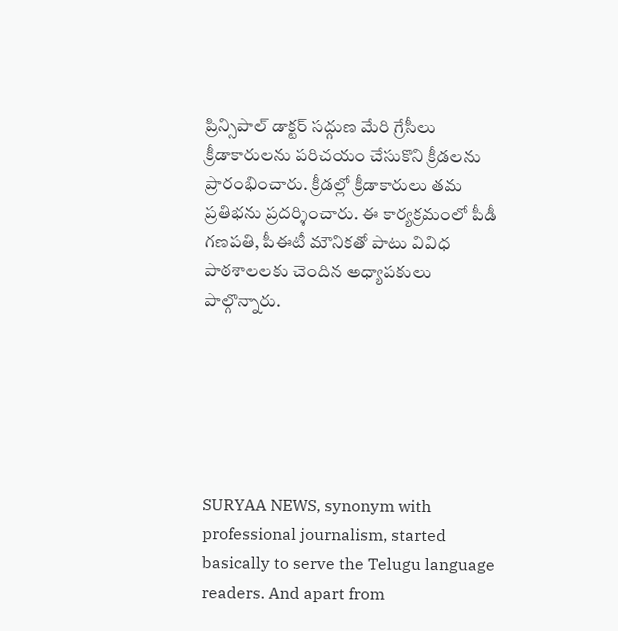ప్రిన్సిపాల్‌ డాక్టర్‌ సద్గుణ మేరి గ్రేసీలు క్రీడాకారులను పరిచయం చేసుకొని క్రీడలను ప్రారంభించారు. క్రీడల్లో క్రీడాకారులు తమ ప్రతిభను ప్రదర్శించారు. ఈ కార్యక్రమంలో పీడీ గణపతి, పీఈటీ మౌనికతో పాటు వివిధ పాఠశాలలకు చెందిన అధ్యాపకులు పాల్గొన్నారు.






SURYAA NEWS, synonym with professional journalism, started basically to serve the Telugu language readers. And apart from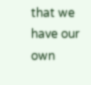that we have our own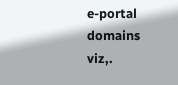e-portal domains viz,.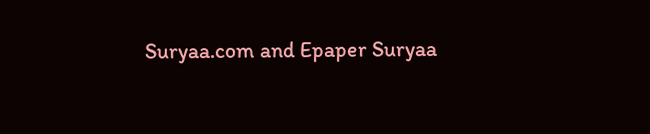Suryaa.com and Epaper Suryaa